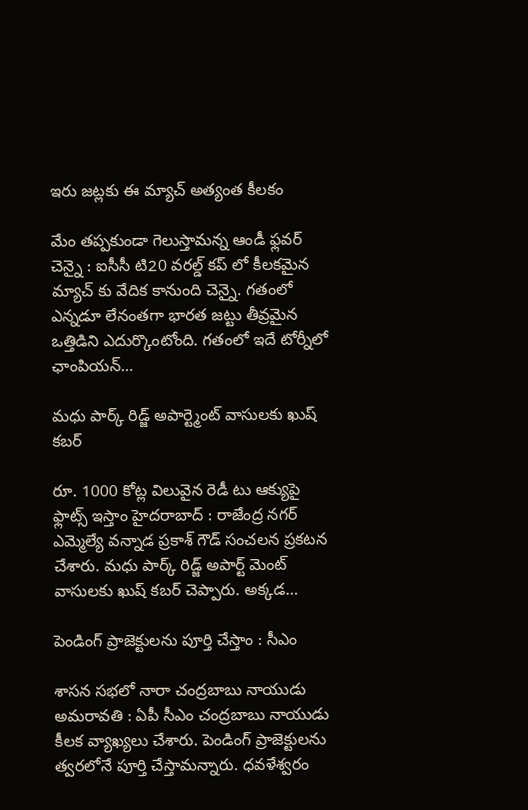ఇరు జ‌ట్ల‌కు ఈ మ్యాచ్ అత్యంత కీల‌కం

మేం త‌ప్ప‌కుండా గెలుస్తామ‌న్న ఆండీ ఫ్ల‌వ‌ర్ చెన్నై : ఐసీసీ టి20 వ‌ర‌ల్డ్ క‌ప్ లో కీల‌క‌మైన మ్యాచ్ కు వేదిక కానుంది చెన్నై. గ‌తంలో ఎన్న‌డూ లేనంత‌గా భార‌త జ‌ట్టు తీవ్ర‌మైన ఒత్తిడిని ఎదుర్కొంటోంది. గ‌తంలో ఇదే టోర్నీలో ఛాంపియ‌న్…

మధు పార్క్ రిడ్జ్ అపార్ట్మెంట్ వాసులకు ఖుష్ క‌బ‌ర్

రూ. 1000 కోట్ల విలువైన రెడీ టు ఆక్యుపై ఫ్లాట్స్ ఇస్తాం హైద‌రాబాద్ : రాజేంద్ర న‌గ‌ర్ ఎమ్మెల్యే వ‌న్నాడ ప్ర‌కాశ్ గౌడ్ సంచ‌ల‌న ప్ర‌క‌ట‌న చేశారు. మ‌ధు పార్క్ రిడ్జ్ అపార్ట్ మెంట్ వాసుల‌కు ఖుష్ క‌బ‌ర్ చెప్పారు. అక్కడ…

పెండింగ్ ప్రాజెక్టుల‌ను పూర్తి చేస్తాం : సీఎం

శాస‌న స‌భ‌లో నారా చంద్ర‌బాబు నాయుడు అమ‌రావ‌తి : ఏపీ సీఎం చంద్ర‌బాబు నాయుడు కీల‌క వ్యాఖ్య‌లు చేశారు. పెండింగ్ ప్రాజెక్టుల‌ను త్వ‌ర‌లోనే పూర్తి చేస్తామ‌న్నారు. ధవళేశ్వరం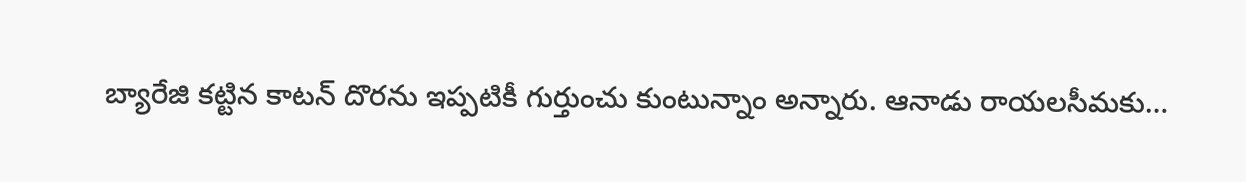బ్యారేజి కట్టిన కాటన్ దొరను ఇప్పటికీ గుర్తుంచు కుంటున్నాం అన్నారు. ఆనాడు రాయలసీమకు…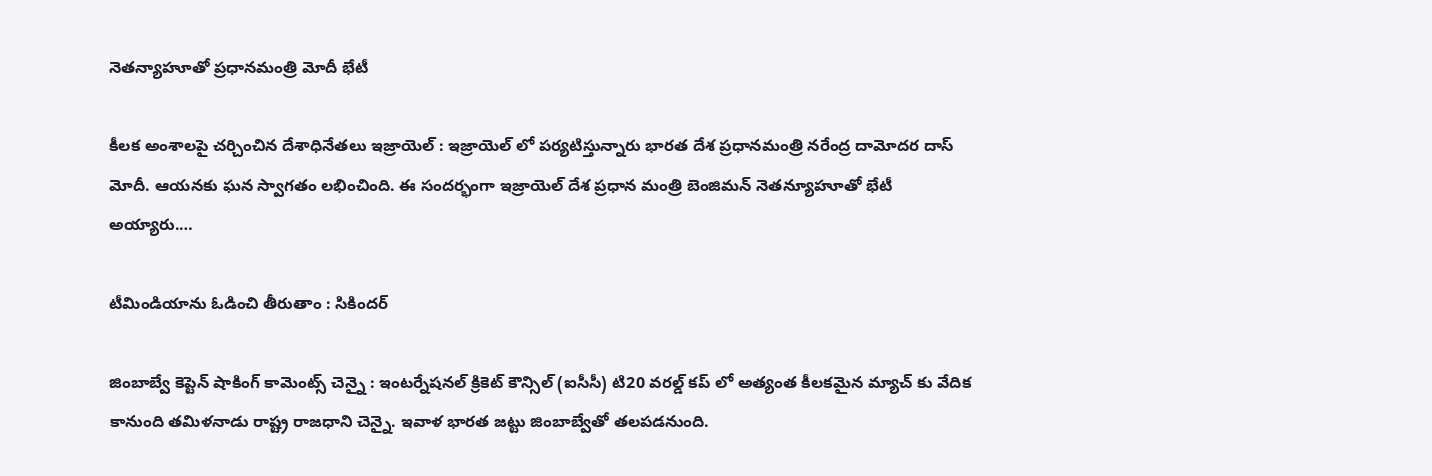నెత‌న్యాహూతో ప్ర‌ధాన‌మంత్రి మోదీ భేటీ

కీల‌క అంశాల‌పై చ‌ర్చించిన దేశాధినేత‌లు ఇజ్రాయెల్ : ఇజ్రాయెల్ లో ప‌ర్య‌టిస్తున్నారు భార‌త దేశ ప్ర‌ధాన‌మంత్రి న‌రేంద్ర దామోద‌ర దాస్ మోదీ. ఆయ‌న‌కు ఘ‌న స్వాగ‌తం ల‌భించింది. ఈ సంద‌ర్భంగా ఇజ్రాయెల్ దేశ ప్ర‌ధాన మంత్రి బెంజిమ‌న్ నెత‌న్యూహూతో భేటీ అయ్యారు.…

టీమిండియాను ఓడించి తీరుతాం : సికింద‌ర్

జింబాబ్వే కెప్టెన్ షాకింగ్ కామెంట్స్ చెన్నై : ఇంట‌ర్నేష‌న‌ల్ క్రికెట్ కౌన్సిల్ (ఐసీసీ) టి20 వ‌ర‌ల్డ్ క‌ప్ లో అత్యంత కీల‌క‌మైన మ్యాచ్ కు వేదిక కానుంది త‌మిళ‌నాడు రాష్ట్ర రాజ‌ధాని చెన్నై. ఇవాళ భార‌త జ‌ట్టు జింబాబ్వేతో త‌ల‌ప‌డ‌నుంది.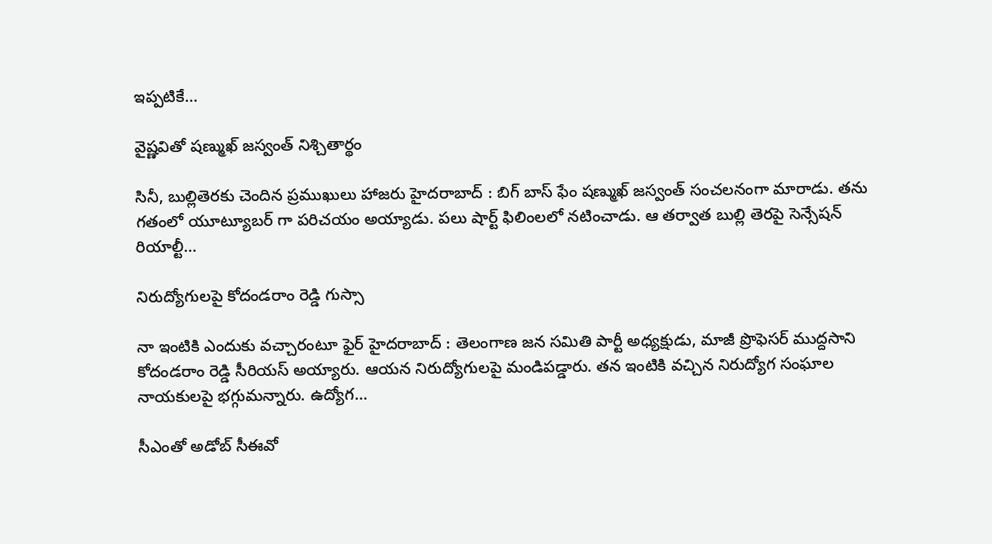ఇప్ప‌టికే…

వైష్ణవితో షణ్ముఖ్ జస్వంత్ నిశ్చితార్థం

సినీ, బుల్లితెర‌కు చెందిన ప్ర‌ముఖులు హాజ‌రు హైద‌రాబాద్ : బిగ్ బాస్ ఫేం ష‌ణ్ముఖ్ జ‌స్వంత్ సంచ‌ల‌నంగా మారాడు. త‌ను గ‌తంలో యూట్యూబ‌ర్ గా ప‌రిచ‌యం అయ్యాడు. ప‌లు షార్ట్ ఫిలింల‌లో న‌టించాడు. ఆ త‌ర్వాత బుల్లి తెర‌పై సెన్సేష‌న్ రియాల్టీ…

నిరుద్యోగులపై కోదండరాం రెడ్డి గుస్సా

నా ఇంటికి ఎందుకు వ‌చ్చారంటూ ఫైర్ హైద‌రాబాద్ : తెలంగాణ జ‌న స‌మితి పార్టీ అధ్య‌క్షుడు, మాజీ ప్రొఫెస‌ర్ ముద్ద‌సాని కోదండరాం రెడ్డి సీరియ‌స్ అయ్యారు. ఆయ‌న నిరుద్యోగుల‌పై మండిప‌డ్డారు. త‌న ఇంటికి వ‌చ్చిన నిరుద్యోగ సంఘాల నాయ‌కుల‌పై భ‌గ్గుమ‌న్నారు. ఉద్యోగ…

సీఎంతో అడోబ్ సీఈవో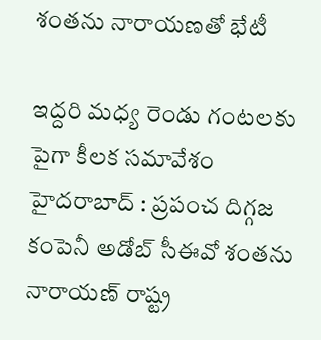శంత‌ను నారాయ‌ణ‌తో భేటీ

ఇద్ద‌రి మ‌ధ్య రెండు గంట‌ల‌కు పైగా కీల‌క స‌మావేశం హైద‌రాబాద్ : ప్ర‌పంచ దిగ్గ‌జ కంపెనీ అడోబ్ సీఈవో శంత‌ను నారాయ‌ణ్ రాష్ట్ర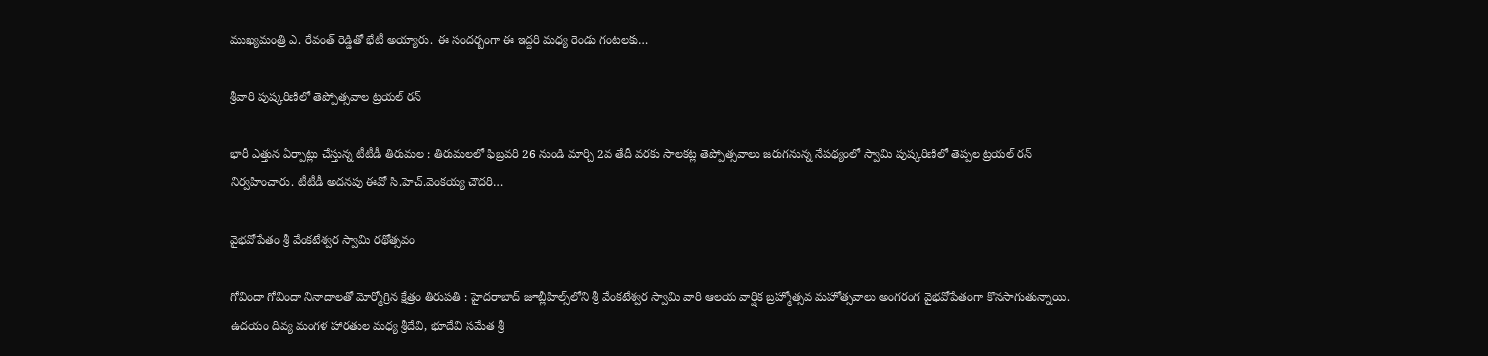ముఖ్య‌మంత్రి ఎ. రేవంత్ రెడ్డితో భేటీ అయ్యారు. ఈ సంద‌ర్బంగా ఈ ఇద్ద‌రి మ‌ధ్య రెండు గంట‌ల‌కు…

శ్రీవారి పుష్కరిణిలో తెప్పోత్సవాల ట్రయల్‌ రన్‌

భారీ ఎత్తున ఏర్పాట్లు చేస్తున్న టీటీడీ తిరుమల : తిరుమలలో ఫిబ్రవరి 26 నుండి మార్చి 2వ తేదీ వరకు సాలకట్ల తెప్పోత్సవాలు జరుగనున్న నేపథ్యంలో స్వామి పుష్కరిణిలో తెప్పల ట్రయల్ రన్‌ నిర్వహించారు. టీటీడీ అదనపు ఈవో సి.హెచ్.వెంకయ్య చౌదరి…

వైభ‌వోపేతం శ్రీ వేంకటేశ్వర స్వామి రథోత్సవం

గోవిందా గోవిందా నినాదాల‌తో మోర్మోగ్రిన క్షేత్రం తిరుపతి : హైదరాబాద్ జూబ్లీహిల్స్‌లోని శ్రీ వేంకటేశ్వర స్వామి వారి ఆలయ వార్షిక బ్రహ్మోత్సవ మహోత్సవాలు అంగ‌రంగ వైభ‌వోపేతంగా కొనసాగుతున్నాయి. ఉదయం దివ్య మంగళ హారతుల మధ్య శ్రీదేవి, భూదేవి సమేత శ్రీ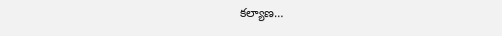కల్యాణ…